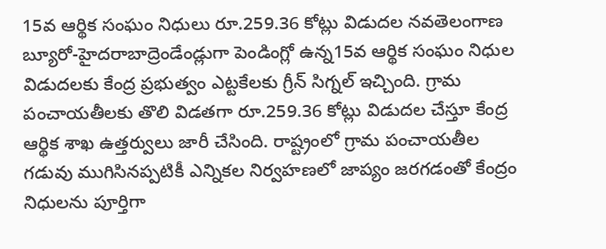15వ ఆర్థిక సంఘం నిధులు రూ.259.36 కోట్లు విడుదల నవతెలంగాణ బ్యూరో-హైదరాబాద్రెండేండ్లుగా పెండింగ్లో ఉన్న15వ ఆర్థిక సంఘం నిధుల విడుదలకు కేంద్ర ప్రభుత్వం ఎట్టకేలకు గ్రీన్ సిగ్నల్ ఇచ్చింది. గ్రామ పంచాయతీలకు తొలి విడతగా రూ.259.36 కోట్లు విడుదల చేస్తూ కేంద్ర ఆర్థిక శాఖ ఉత్తర్వులు జారీ చేసింది. రాష్ట్రంలో గ్రామ పంచాయతీల గడువు ముగిసినప్పటికీ ఎన్నికల నిర్వహణలో జాప్యం జరగడంతో కేంద్రం నిధులను పూర్తిగా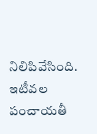నిలిపివేసింది. ఇటీవల పంచాయతీ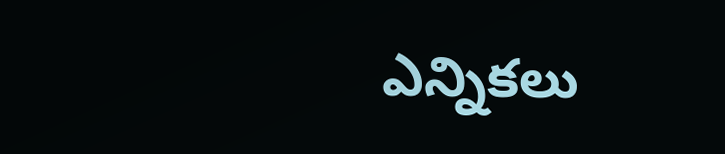ఎన్నికలు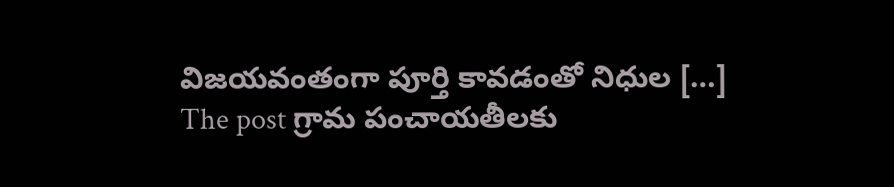విజయవంతంగా పూర్తి కావడంతో నిధుల […]
The post గ్రామ పంచాయతీలకు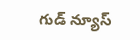గుడ్ న్యూస్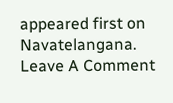appeared first on Navatelangana.
Leave A Comment